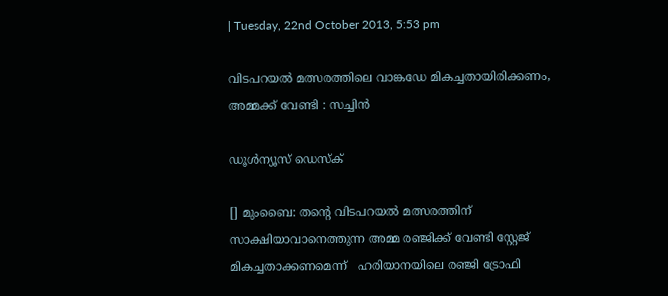| Tuesday, 22nd October 2013, 5:53 pm

വിടപറയല്‍ മത്സരത്തിലെ വാങ്കഡേ മികച്ചതായിരിക്കണം, അമ്മക്ക് വേണ്ടി : സച്ചിന്‍

ഡൂള്‍ന്യൂസ് ഡെസ്‌ക്

[] മുംബൈ: തന്റെ വിടപറയല്‍ മത്സരത്തിന് സാക്ഷിയാവാനെത്തുന്ന അമ്മ രഞ്ജിക്ക് വേണ്ടി സ്റ്റേജ് മികച്ചതാക്കണമെന്ന്   ഹരിയാനയിലെ രഞ്ജി ട്രോഫി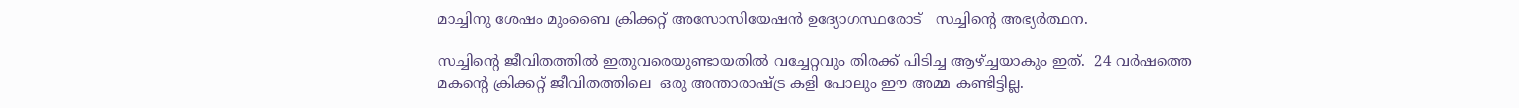മാച്ചിനു ശേഷം മുംബൈ ക്രിക്കറ്റ് അസോസിയേഷന്‍ ഉദ്യോഗസ്ഥരോട്   സച്ചിന്റെ അഭ്യര്‍ത്ഥന.

സച്ചിന്റെ ജീവിതത്തില്‍ ഇതുവരെയുണ്ടായതില്‍ വച്ചേറ്റവും തിരക്ക് പിടിച്ച ആഴ്ച്ചയാകും ഇത്.  24 വര്‍ഷത്തെ മകന്റെ ക്രിക്കറ്റ് ജീവിതത്തിലെ  ഒരു അന്താരാഷ്ട്ര കളി പോലും ഈ അമ്മ കണ്ടിട്ടില്ല.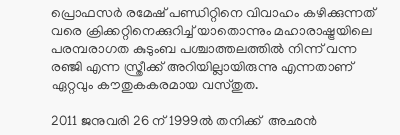പ്രൊഫസര്‍ രമേഷ് പണ്ഡിറ്റിനെ വിവാഹം കഴിക്കുന്നത് വരെ ക്രിക്കറ്റിനെക്കുറിച്ച് യാതൊന്നും മഹാരാഷ്ട്രയിലെ പരമ്പരാഗത കുടുംബ പശ്ചാത്തലത്തില്‍ നിന്ന് വന്ന രഞ്ജി എന്ന സ്ത്രീക്ക് അറിയില്ലായിരുന്നു എന്നതാണ് ഏറ്റവും കൗതുകകരമായ വസ്തുത.

2011 ജനുവരി 26 ന് 1999ല്‍ തനിക്ക്  അഛന്‍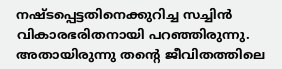നഷ്ടപ്പെട്ടതിനെക്കുറിച്ച സച്ചിന്‍ വികാരഭരിതനായി പറഞ്ഞിരുന്നു. അതായിരുന്നു തന്റെ ജീവിതത്തിലെ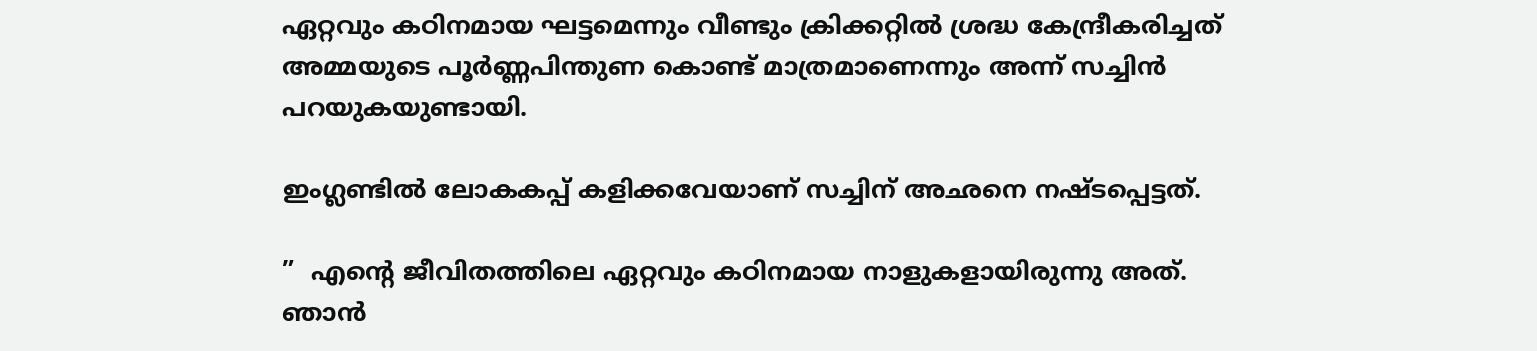ഏറ്റവും കഠിനമായ ഘട്ടമെന്നും വീണ്ടും ക്രിക്കറ്റില്‍ ശ്രദ്ധ കേന്ദ്രീകരിച്ചത് അമ്മയുടെ പൂര്‍ണ്ണപിന്തുണ കൊണ്ട് മാത്രമാണെന്നും അന്ന് സച്ചിന്‍ പറയുകയുണ്ടായി.

ഇംഗ്ലണ്ടില്‍ ലോകകപ്പ് കളിക്കവേയാണ് സച്ചിന് അഛനെ നഷ്ടപ്പെട്ടത്.

”  എന്റെ ജീവിതത്തിലെ ഏറ്റവും കഠിനമായ നാളുകളായിരുന്നു അത്. ഞാന്‍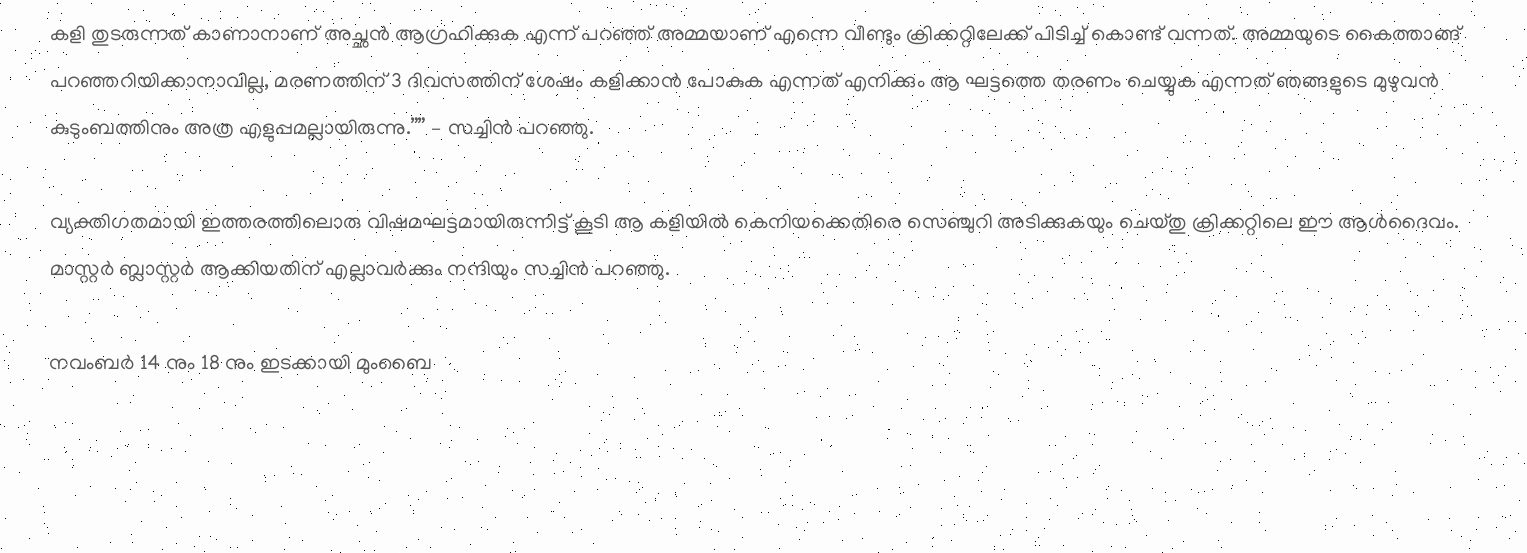കളി തുടരുന്നത് കാണാനാണ് അച്ഛന്‍ ആഗ്രഹിക്കുക എന്ന് പറഞ്ഞ് അമ്മയാണ് എന്നെ വീണ്ടും ക്രിക്കറ്റിലേക്ക് പിടിച്ച് കൊണ്ട് വന്നത്. അമ്മയുടെ കൈത്താങ്ങ് പറഞ്ഞറിയിക്കാനാവില്ല, മരണത്തിന് 3 ദിവസത്തിന് ശേഷം കളിക്കാന്‍ പോകുക എന്നത് എനിക്കും ആ ഘട്ടത്തെ തരണം ചെയ്യുക എന്നത് ഞങ്ങളുടെ മുഴുവന്‍ കുടുംബത്തിനും അത്ര എളുപ്പമല്ലായിരുന്നു.”” – സച്ചിന്‍ പറഞ്ഞു.

വ്യക്തിഗതമായി ഇത്തരത്തിലൊരു വിഷമഘട്ടമായിരുന്നിട്ട് കൂടി ആ കളിയില്‍ കെനിയക്കെതിരെ സെഞ്ചുറി അടിക്കുകയും ചെയ്തു ക്രിക്കറ്റിലെ ഈ ആള്‍ദൈവം. മാസ്റ്റര്‍ ബ്ലാസ്റ്റര്‍ ആക്കിയതിന് എല്ലാവര്‍ക്കും നന്ദിയും സച്ചിന്‍ പറഞ്ഞു.

നവംബര്‍ 14 നും 18 നും ഇടക്കായി മുംബൈ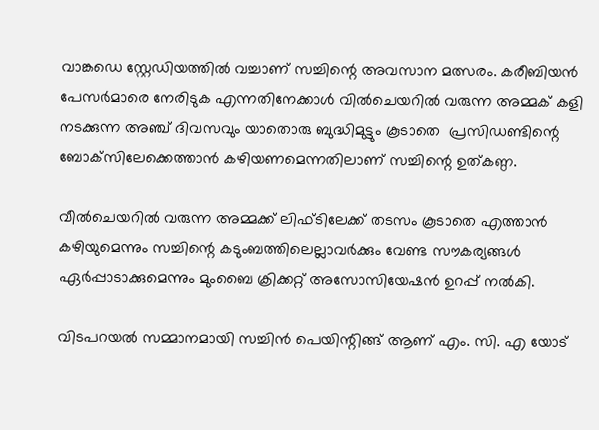വാങ്കഡെ സ്റ്റേഡിയത്തില്‍ വച്ചാണ് സച്ചിന്റെ അവസാന മത്സരം. കരീബിയന്‍ പേസര്‍മാരെ നേരിടുക എന്നതിനേക്കാള്‍ വില്‍ചെയറില്‍ വരുന്ന അമ്മക് കളി നടക്കുന്ന അഞ്ച് ദിവസവും യാതൊരു ബുദ്ധിമുട്ടും കൂടാതെ  പ്രസിഡണ്ടിന്റെ ബോക്‌സിലേക്കെത്താന്‍ കഴിയണമെന്നതിലാണ് സച്ചിന്റെ ഉത്കണ്ഠ.

വീല്‍ചെയറില്‍ വരുന്ന അമ്മക്ക് ലിഫ്ടിലേക്ക് തടസം കൂടാതെ എത്താന്‍ കഴിയുമെന്നും സച്ചിന്റെ കടുംബത്തിലെല്ലാവര്‍ക്കും വേണ്ട സൗകര്യങ്ങള്‍ ഏര്‍പ്പാടാക്കുമെന്നും മുംബൈ ക്രിക്കറ്റ് അസോസിയേഷന്‍ ഉറപ്പ് നല്‍കി.

വിടപറയല്‍ സമ്മാനമായി സച്ചിന്‍ പെയിന്റിങ്ങ് ആണ് എം. സി. എ യോട്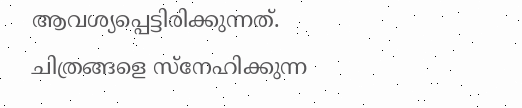ആവശ്യപ്പെട്ടിരിക്കുന്നത്. ചിത്രങ്ങളെ സ്‌നേഹിക്കുന്ന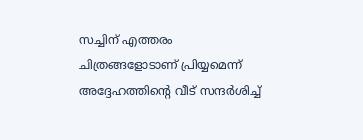സച്ചിന് എത്തരം ചിത്രങ്ങളോടാണ് പ്രിയ്യമെന്ന് അദ്ദേഹത്തിന്റെ വീട് സന്ദര്‍ശിച്ച്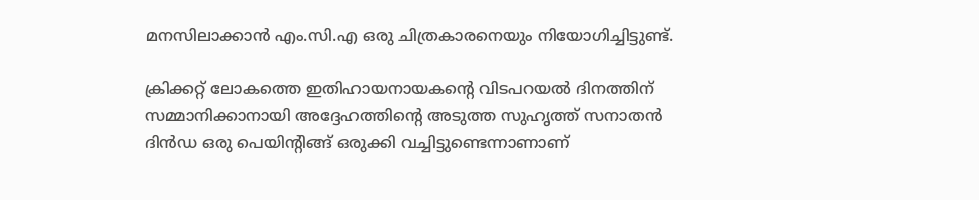മനസിലാക്കാന്‍ എം.സി.എ ഒരു ചിത്രകാരനെയും നിയോഗിച്ചിട്ടുണ്ട്.

ക്രിക്കറ്റ് ലോകത്തെ ഇതിഹായനായകന്റെ വിടപറയല്‍ ദിനത്തിന് സമ്മാനിക്കാനായി അദ്ദേഹത്തിന്റെ അടുത്ത സുഹൃത്ത് സനാതന്‍ ദിന്‍ഡ ഒരു പെയിന്റിങ്ങ് ഒരുക്കി വച്ചിട്ടുണ്ടെന്നാണാണ്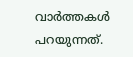വാര്‍ത്തകള്‍ പറയുന്നത്.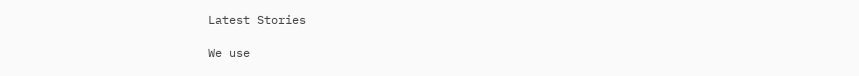Latest Stories

We use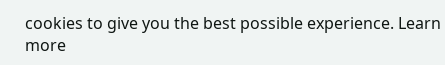cookies to give you the best possible experience. Learn more